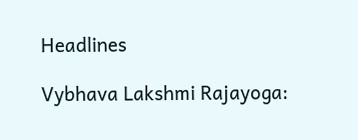Headlines

Vybhava Lakshmi Rajayoga: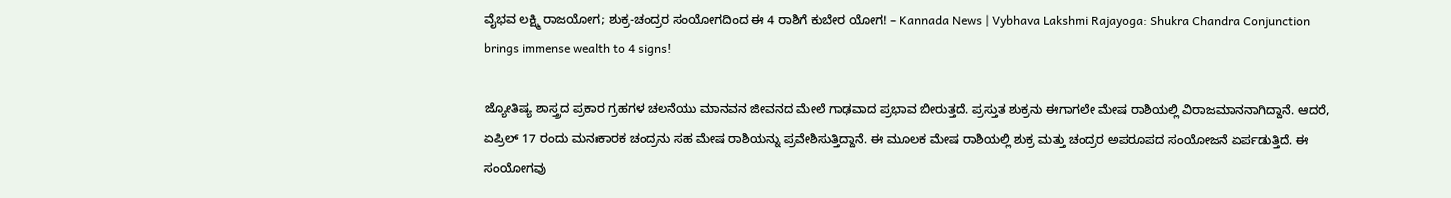ವೈಭವ ಲಕ್ಷ್ಮಿ ರಾಜಯೋಗ; ಶುಕ್ರ-ಚಂದ್ರರ ಸಂಯೋಗದಿಂದ ಈ 4 ರಾಶಿಗೆ ಕುಬೇರ ಯೋಗ! – Kannada News | Vybhava Lakshmi Rajayoga: Shukra Chandra Conjunction brings immense wealth to 4 signs!

ಜ್ಯೋತಿಷ್ಯ ಶಾಸ್ತ್ರದ ಪ್ರಕಾರ ಗ್ರಹಗಳ ಚಲನೆಯು ಮಾನವನ ಜೀವನದ ಮೇಲೆ ಗಾಢವಾದ ಪ್ರಭಾವ ಬೀರುತ್ತದೆ. ಪ್ರಸ್ತುತ ಶುಕ್ರನು ಈಗಾಗಲೇ ಮೇಷ ರಾಶಿಯಲ್ಲಿ ವಿರಾಜಮಾನನಾಗಿದ್ದಾನೆ. ಆದರೆ, ಏಪ್ರಿಲ್ 17 ರಂದು ಮನಃಕಾರಕ ಚಂದ್ರನು ಸಹ ಮೇಷ ರಾಶಿಯನ್ನು ಪ್ರವೇಶಿಸುತ್ತಿದ್ದಾನೆ. ಈ ಮೂಲಕ ಮೇಷ ರಾಶಿಯಲ್ಲಿ ಶುಕ್ರ ಮತ್ತು ಚಂದ್ರರ ಅಪರೂಪದ ಸಂಯೋಜನೆ ಏರ್ಪಡುತ್ತಿದೆ. ಈ ಸಂಯೋಗವು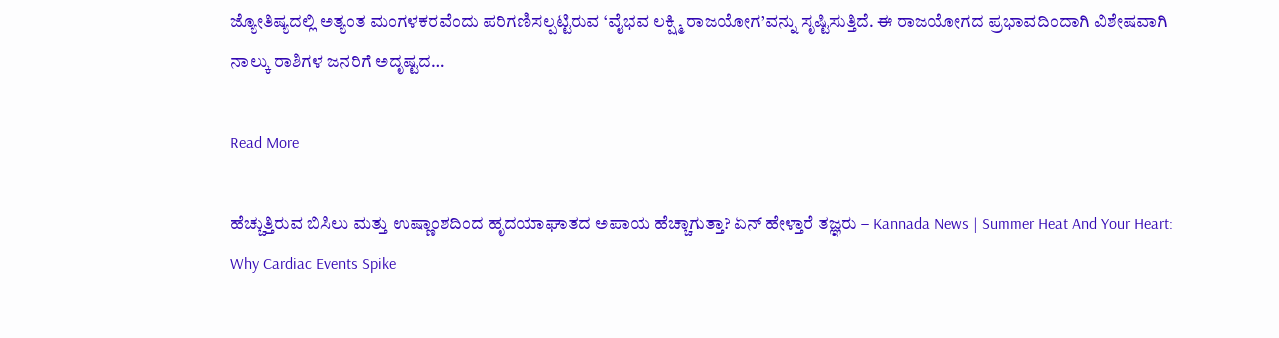ಜ್ಯೋತಿಷ್ಯದಲ್ಲಿ ಅತ್ಯಂತ ಮಂಗಳಕರವೆಂದು ಪರಿಗಣಿಸಲ್ಪಟ್ಟಿರುವ ‘ವೈಭವ ಲಕ್ಷ್ಮಿ ರಾಜಯೋಗ’ವನ್ನು ಸೃಷ್ಟಿಸುತ್ತಿದೆ. ಈ ರಾಜಯೋಗದ ಪ್ರಭಾವದಿಂದಾಗಿ ವಿಶೇಷವಾಗಿ ನಾಲ್ಕು ರಾಶಿಗಳ ಜನರಿಗೆ ಅದೃಷ್ಟದ…

Read More

ಹೆಚ್ಚುತ್ತಿರುವ ಬಿಸಿಲು ಮತ್ತು ಉಷ್ಣಾಂಶದಿಂದ ಹೃದಯಾಘಾತದ ಅಪಾಯ ಹೆಚ್ಚಾಗುತ್ತಾ? ಏನ್ ಹೇಳ್ತಾರೆ ತಜ್ಞರು – Kannada News | Summer Heat And Your Heart: Why Cardiac Events Spike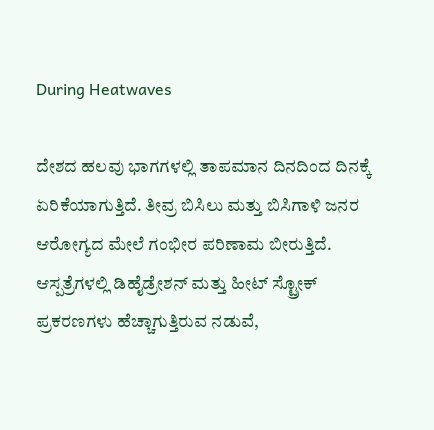During Heatwaves

ದೇಶದ ಹಲವು ಭಾಗಗಳಲ್ಲಿ ತಾಪಮಾನ ದಿನದಿಂದ ದಿನಕ್ಕೆ ಏರಿಕೆಯಾಗುತ್ತಿದೆ. ತೀವ್ರ ಬಿಸಿಲು ಮತ್ತು ಬಿಸಿಗಾಳಿ ಜನರ ಆರೋಗ್ಯದ ಮೇಲೆ ಗಂಭೀರ ಪರಿಣಾಮ ಬೀರುತ್ತಿದೆ. ಆಸ್ಪತ್ರೆಗಳಲ್ಲಿ ಡಿಹೈಡ್ರೇಶನ್ ಮತ್ತು ಹೀಟ್ ಸ್ಟ್ರೋಕ್ ಪ್ರಕರಣಗಳು ಹೆಚ್ಚಾಗುತ್ತಿರುವ ನಡುವೆ,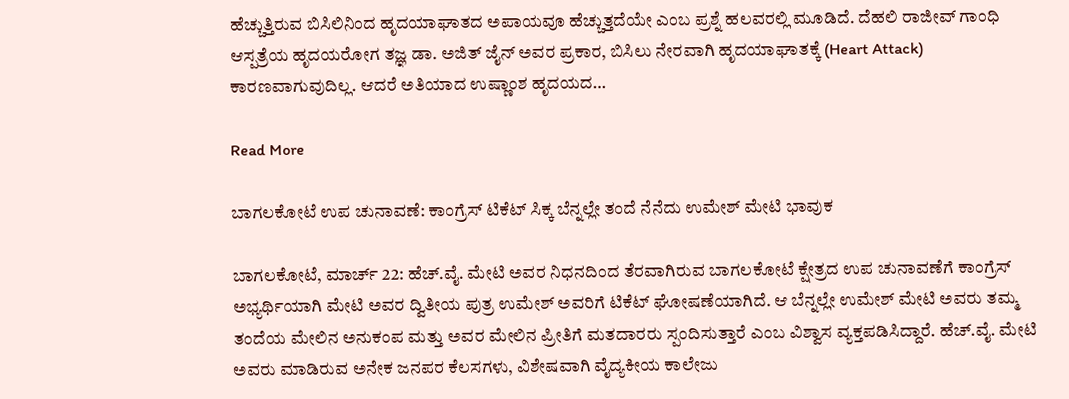ಹೆಚ್ಚುತ್ತಿರುವ ಬಿಸಿಲಿನಿಂದ ಹೃದಯಾಘಾತದ ಅಪಾಯವೂ ಹೆಚ್ಚುತ್ತದೆಯೇ ಎಂಬ ಪ್ರಶ್ನೆ ಹಲವರಲ್ಲಿ ಮೂಡಿದೆ. ದೆಹಲಿ ರಾಜೀವ್ ಗಾಂಧಿ ಆಸ್ಪತ್ರೆಯ ಹೃದಯರೋಗ ತಜ್ಞ ಡಾ. ಅಜಿತ್ ಜೈನ್ ಅವರ ಪ್ರಕಾರ, ಬಿಸಿಲು ನೇರವಾಗಿ ಹೃದಯಾಘಾತಕ್ಕೆ (Heart Attack) ಕಾರಣವಾಗುವುದಿಲ್ಲ. ಆದರೆ ಅತಿಯಾದ ಉಷ್ಣಾಂಶ ಹೃದಯದ…

Read More

ಬಾಗಲಕೋಟೆ ಉಪ ಚುನಾವಣೆ: ಕಾಂಗ್ರೆಸ್ ಟಿಕೆಟ್ ಸಿಕ್ಕ ಬೆನ್ನಲ್ಲೇ ತಂದೆ ನೆನೆದು ಉಮೇಶ್ ಮೇಟಿ ಭಾವುಕ

ಬಾಗಲಕೋಟೆ, ಮಾರ್ಚ್ 22: ಹೆಚ್.ವೈ. ಮೇಟಿ ಅವರ ನಿಧನದಿಂದ ತೆರವಾಗಿರುವ ಬಾಗಲಕೋಟೆ ಕ್ಷೇತ್ರದ ಉಪ ಚುನಾವಣೆಗೆ ಕಾಂಗ್ರೆಸ್ ಅಭ್ಯರ್ಥಿಯಾಗಿ ಮೇಟಿ ಅವರ ದ್ವಿತೀಯ ಪುತ್ರ ಉಮೇಶ್ ಅವರಿಗೆ ಟಿಕೆಟ್ ಘೋಷಣೆಯಾಗಿದೆ. ಆ ಬೆನ್ನಲ್ಲೇ ಉಮೇಶ್ ಮೇಟಿ ಅವರು ತಮ್ಮ ತಂದೆಯ ಮೇಲಿನ ಅನುಕಂಪ ಮತ್ತು ಅವರ ಮೇಲಿನ ಪ್ರೀತಿಗೆ ಮತದಾರರು ಸ್ಪಂದಿಸುತ್ತಾರೆ ಎಂಬ ವಿಶ್ವಾಸ ವ್ಯಕ್ತಪಡಿಸಿದ್ದಾರೆ. ಹೆಚ್.ವೈ. ಮೇಟಿ ಅವರು ಮಾಡಿರುವ ಅನೇಕ ಜನಪರ ಕೆಲಸಗಳು, ವಿಶೇಷವಾಗಿ ವೈದ್ಯಕೀಯ ಕಾಲೇಜು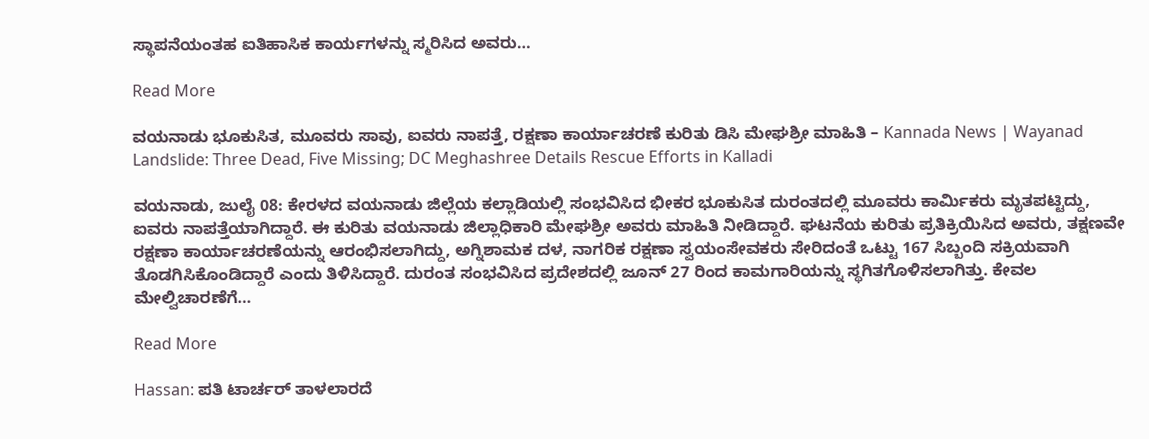ಸ್ಥಾಪನೆಯಂತಹ ಐತಿಹಾಸಿಕ ಕಾರ್ಯಗಳನ್ನು ಸ್ಮರಿಸಿದ ಅವರು…

Read More

ವಯನಾಡು ಭೂಕುಸಿತ, ಮೂವರು ಸಾವು, ಐವರು ನಾಪತ್ತೆ, ರಕ್ಷಣಾ ಕಾರ್ಯಾಚರಣೆ ಕುರಿತು ಡಿಸಿ ಮೇಘಶ್ರೀ ಮಾಹಿತಿ – Kannada News | Wayanad Landslide: Three Dead, Five Missing; DC Meghashree Details Rescue Efforts in Kalladi

ವಯನಾಡು, ಜುಲೈ 08: ಕೇರಳದ ವಯನಾಡು ಜಿಲ್ಲೆಯ ಕಲ್ಲಾಡಿಯಲ್ಲಿ ಸಂಭವಿಸಿದ ಭೀಕರ ಭೂಕುಸಿತ ದುರಂತದಲ್ಲಿ ಮೂವರು ಕಾರ್ಮಿಕರು ಮೃತಪಟ್ಟಿದ್ದು, ಐವರು ನಾಪತ್ತೆಯಾಗಿದ್ದಾರೆ. ಈ ಕುರಿತು ವಯನಾಡು ಜಿಲ್ಲಾಧಿಕಾರಿ ಮೇಘಶ್ರೀ ಅವರು ಮಾಹಿತಿ ನೀಡಿದ್ದಾರೆ. ಘಟನೆಯ ಕುರಿತು ಪ್ರತಿಕ್ರಿಯಿಸಿದ ಅವರು, ತಕ್ಷಣವೇ ರಕ್ಷಣಾ ಕಾರ್ಯಾಚರಣೆಯನ್ನು ಆರಂಭಿಸಲಾಗಿದ್ದು, ಅಗ್ನಿಶಾಮಕ ದಳ, ನಾಗರಿಕ ರಕ್ಷಣಾ ಸ್ವಯಂಸೇವಕರು ಸೇರಿದಂತೆ ಒಟ್ಟು 167 ಸಿಬ್ಬಂದಿ ಸಕ್ರಿಯವಾಗಿ ತೊಡಗಿಸಿಕೊಂಡಿದ್ದಾರೆ ಎಂದು ತಿಳಿಸಿದ್ದಾರೆ. ದುರಂತ ಸಂಭವಿಸಿದ ಪ್ರದೇಶದಲ್ಲಿ ಜೂನ್ 27 ರಿಂದ ಕಾಮಗಾರಿಯನ್ನು ಸ್ಥಗಿತಗೊಳಿಸಲಾಗಿತ್ತು. ಕೇವಲ ಮೇಲ್ವಿಚಾರಣೆಗೆ…

Read More

Hassan: ಪತಿ ಟಾರ್ಚರ್ ತಾಳಲಾರದೆ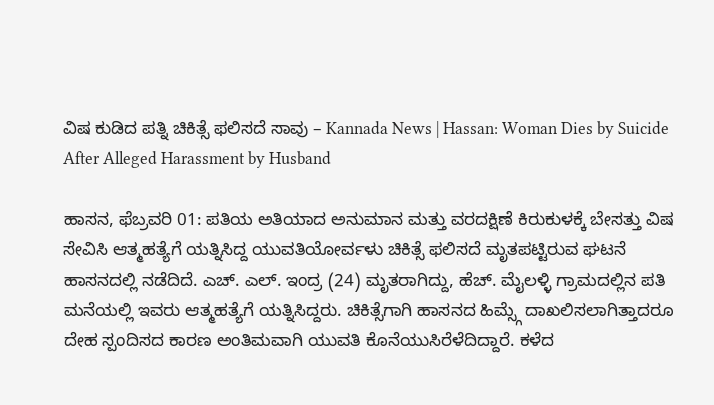ವಿಷ ಕುಡಿದ ಪತ್ನಿ ಚಿಕಿತ್ಸೆ ಫಲಿಸದೆ ಸಾವು – Kannada News | Hassan: Woman Dies by Suicide After Alleged Harassment by Husband

ಹಾಸನ, ಫೆಬ್ರವರಿ 01: ಪತಿಯ ಅತಿಯಾದ ಅನುಮಾನ ಮತ್ತು ವರದಕ್ಷಿಣೆ ಕಿರುಕುಳಕ್ಕೆ ಬೇಸತ್ತು ವಿಷ ಸೇವಿಸಿ ಆತ್ಮಹತ್ಯೆಗೆ ಯತ್ನಿಸಿದ್ದ ಯುವತಿಯೋರ್ವಳು ಚಿಕಿತ್ಸೆ ಫಲಿಸದೆ ಮೃತಪಟ್ಟಿರುವ ಘಟನೆ ಹಾಸನದಲ್ಲಿ ನಡೆದಿದೆ. ಎಚ್. ಎಲ್. ಇಂದ್ರ (24) ಮೃತರಾಗಿದ್ದು, ಹೆಚ್. ಮೈಲಳ್ಳಿ ಗ್ರಾಮದಲ್ಲಿನ ಪತಿ ಮನೆಯಲ್ಲಿ ಇವರು ಆತ್ಮಹತ್ಯೆಗೆ ಯತ್ನಿಸಿದ್ದರು. ಚಿಕಿತ್ಸೆಗಾಗಿ ಹಾಸನದ ಹಿಮ್ಸ್ಗೆ ದಾಖಲಿಸಲಾಗಿತ್ತಾದರೂ ದೇಹ ಸ್ಪಂದಿಸದ ಕಾರಣ ಅಂತಿಮವಾಗಿ ಯುವತಿ ಕೊನೆಯುಸಿರೆಳೆದಿದ್ದಾರೆ. ಕಳೆದ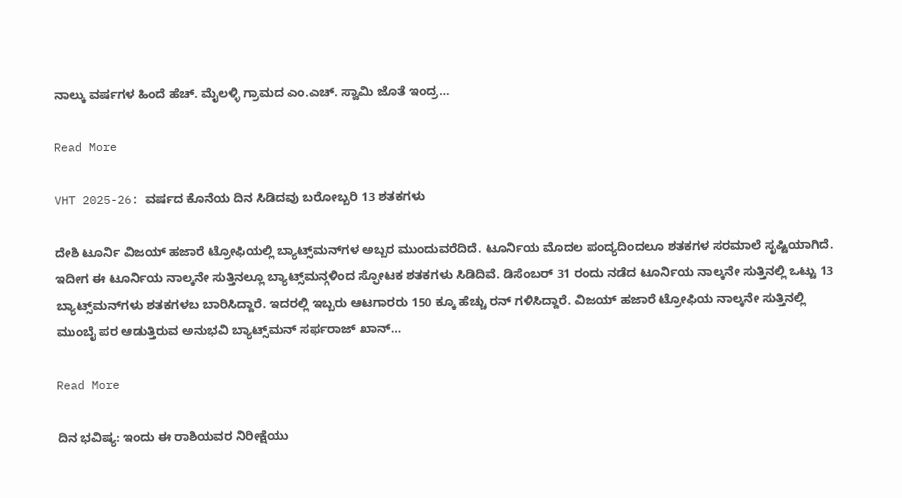ನಾಲ್ಕು ವರ್ಷಗಳ ಹಿಂದೆ ಹೆಚ್. ಮೈಲಳ್ಳಿ ಗ್ರಾಮದ ಎಂ.ಎಚ್. ಸ್ವಾಮಿ ಜೊತೆ ಇಂದ್ರ…

Read More

VHT 2025-26: ವರ್ಷದ ಕೊನೆಯ ದಿನ ಸಿಡಿದವು ಬರೋಬ್ಬರಿ 13 ಶತಕಗಳು

ದೇಶಿ ಟೂರ್ನಿ ವಿಜಯ್ ಹಜಾರೆ ಟ್ರೋಫಿಯಲ್ಲಿ ಬ್ಯಾಟ್ಸ್‌ಮನ್‌ಗಳ ಅಬ್ಬರ ಮುಂದುವರೆದಿದೆ. ಟೂರ್ನಿಯ ಮೊದಲ ಪಂದ್ಯದಿಂದಲೂ ಶತಕಗಳ ಸರಮಾಲೆ ಸೃಷ್ಟಿಯಾಗಿದೆ. ಇದೀಗ ಈ ಟೂರ್ನಿಯ ನಾಲ್ಕನೇ ಸುತ್ತಿನಲ್ಲೂ ಬ್ಯಾಟ್ಸ್‌ಮನ್ಗಳಿಂದ ಸ್ಫೋಟಕ ಶತಕಗಳು ಸಿಡಿದಿವೆ. ಡಿಸೆಂಬರ್ 31 ರಂದು ನಡೆದ ಟೂರ್ನಿಯ ನಾಲ್ಕನೇ ಸುತ್ತಿನಲ್ಲಿ ಒಟ್ಟು 13 ಬ್ಯಾಟ್ಸ್‌ಮನ್‌ಗಳು ಶತಕಗಳಬ ಬಾರಿಸಿದ್ದಾರೆ. ಇದರಲ್ಲಿ ಇಬ್ಬರು ಆಟಗಾರರು 150 ಕ್ಕೂ ಹೆಚ್ಚು ರನ್ ಗಳಿಸಿದ್ದಾರೆ. ವಿಜಯ್ ಹಜಾರೆ ಟ್ರೋಫಿಯ ನಾಲ್ಕನೇ ಸುತ್ತಿನಲ್ಲಿ ಮುಂಬೈ ಪರ ಆಡುತ್ತಿರುವ ಅನುಭವಿ ಬ್ಯಾಟ್ಸ್‌ಮನ್ ಸರ್ಫರಾಜ್ ಖಾನ್…

Read More

ದಿನ ಭವಿಷ್ಯ: ಇಂದು ಈ ರಾಶಿಯವರ ನಿರೀಕ್ಷೆಯು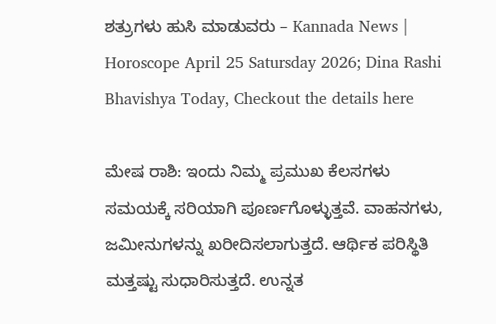ಶತ್ರುಗಳು ಹುಸಿ ಮಾಡುವರು – Kannada News | Horoscope April 25 Satursday 2026; Dina Rashi Bhavishya Today, Checkout the details here

ಮೇಷ ರಾಶಿ: ಇಂದು ನಿಮ್ಮ ಪ್ರಮುಖ ಕೆಲಸಗಳು ಸಮಯಕ್ಕೆ ಸರಿಯಾಗಿ ಪೂರ್ಣಗೊಳ್ಳುತ್ತವೆ. ವಾಹನಗಳು, ಜಮೀನುಗಳನ್ನು ಖರೀದಿಸಲಾಗುತ್ತದೆ. ಆರ್ಥಿಕ ಪರಿಸ್ಥಿತಿ ಮತ್ತಷ್ಟು ಸುಧಾರಿಸುತ್ತದೆ. ಉನ್ನತ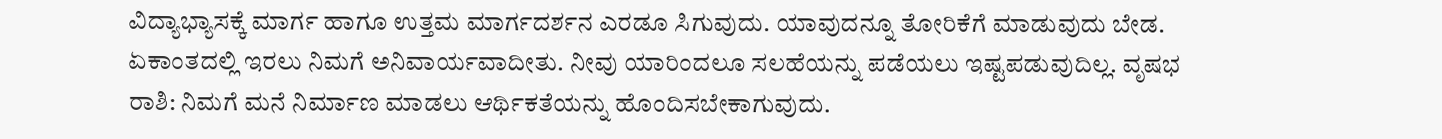ವಿದ್ಯಾಭ್ಯಾಸಕ್ಕೆ ಮಾರ್ಗ ಹಾಗೂ ಉತ್ತಮ ಮಾರ್ಗದರ್ಶನ ಎರಡೂ ಸಿಗುವುದು. ಯಾವುದನ್ನೂ ತೋರಿಕೆಗೆ ಮಾಡುವುದು ಬೇಡ. ಏಕಾಂತದಲ್ಲಿ ಇರಲು ನಿಮಗೆ ಅನಿವಾರ್ಯವಾದೀತು. ನೀವು ಯಾರಿಂದಲೂ ಸಲಹೆಯನ್ನು ಪಡೆಯಲು ಇಷ್ಟಪಡುವುದಿಲ್ಲ. ವೃಷಭ ರಾಶಿ: ನಿಮಗೆ ಮನೆ ನಿರ್ಮಾಣ ಮಾಡಲು ಆರ್ಥಿಕತೆಯನ್ನು ಹೊಂದಿಸಬೇಕಾಗುವುದು.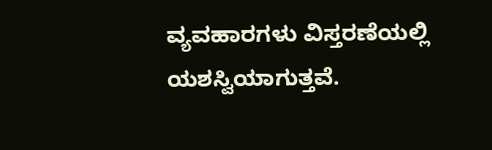ವ್ಯವಹಾರಗಳು ವಿಸ್ತರಣೆಯಲ್ಲಿ ಯಶಸ್ವಿಯಾಗುತ್ತವೆ.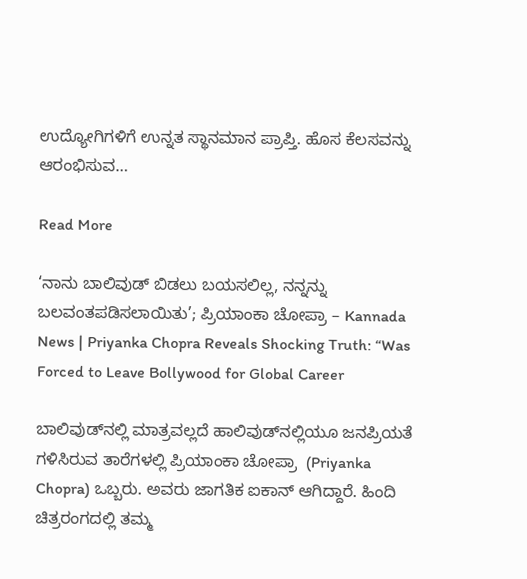ಉದ್ಯೋಗಿಗಳಿಗೆ ಉನ್ನತ ಸ್ಥಾನಮಾನ ಪ್ರಾಪ್ತಿ‌. ಹೊಸ ಕೆಲಸವನ್ನು ಆರಂಭಿಸುವ…

Read More

‘ನಾನು ಬಾಲಿವುಡ್ ಬಿಡಲು ಬಯಸಲಿಲ್ಲ, ನನ್ನನ್ನು ಬಲವಂತಪಡಿಸಲಾಯಿತು’; ಪ್ರಿಯಾಂಕಾ ಚೋಪ್ರಾ – Kannada News | Priyanka Chopra Reveals Shocking Truth: “Was Forced to Leave Bollywood for Global Career

ಬಾಲಿವುಡ್‌ನಲ್ಲಿ ಮಾತ್ರವಲ್ಲದೆ ಹಾಲಿವುಡ್‌ನಲ್ಲಿಯೂ ಜನಪ್ರಿಯತೆ ಗಳಿಸಿರುವ ತಾರೆಗಳಲ್ಲಿ ಪ್ರಿಯಾಂಕಾ ಚೋಪ್ರಾ  (Priyanka Chopra) ಒಬ್ಬರು. ಅವರು ಜಾಗತಿಕ ಐಕಾನ್ ಆಗಿದ್ದಾರೆ. ಹಿಂದಿ ಚಿತ್ರರಂಗದಲ್ಲಿ ತಮ್ಮ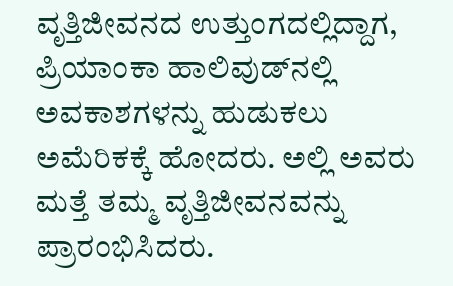ವೃತ್ತಿಜೀವನದ ಉತ್ತುಂಗದಲ್ಲಿದ್ದಾಗ, ಪ್ರಿಯಾಂಕಾ ಹಾಲಿವುಡ್‌ನಲ್ಲಿ ಅವಕಾಶಗಳನ್ನು ಹುಡುಕಲು ಅಮೆರಿಕಕ್ಕೆ ಹೋದರು. ಅಲ್ಲಿ ಅವರು ಮತ್ತೆ ತಮ್ಮ ವೃತ್ತಿಜೀವನವನ್ನು ಪ್ರಾರಂಭಿಸಿದರು.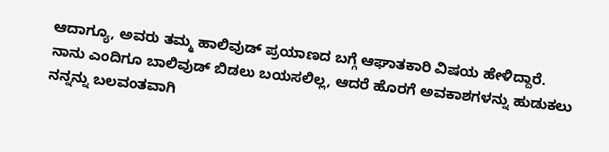ಆದಾಗ್ಯೂ, ಅವರು ತಮ್ಮ ಹಾಲಿವುಡ್ ಪ್ರಯಾಣದ ಬಗ್ಗೆ ಆಘಾತಕಾರಿ ವಿಷಯ ಹೇಳಿದ್ದಾರೆ. ನಾನು ಎಂದಿಗೂ ಬಾಲಿವುಡ್ ಬಿಡಲು ಬಯಸಲಿಲ್ಲ, ಆದರೆ ಹೊರಗೆ ಅವಕಾಶಗಳನ್ನು ಹುಡುಕಲು ನನ್ನನ್ನು ಬಲವಂತವಾಗಿ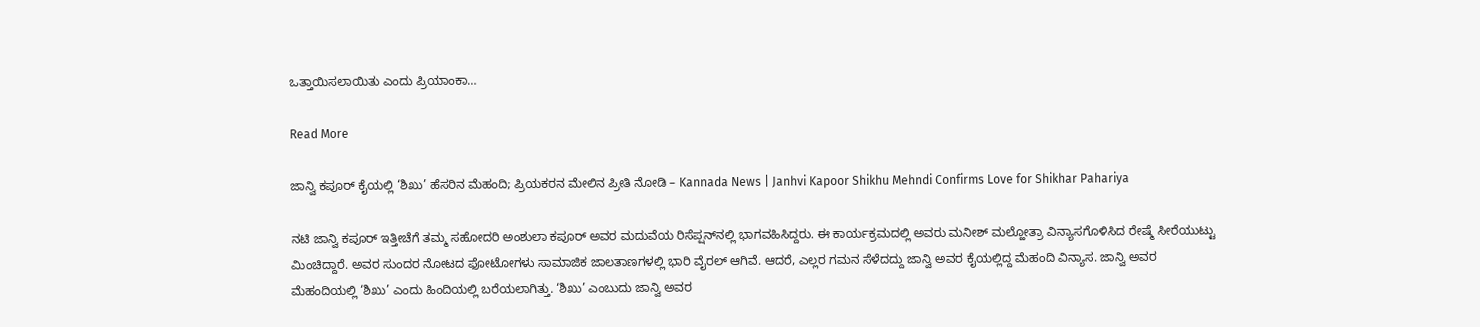ಒತ್ತಾಯಿಸಲಾಯಿತು ಎಂದು ಪ್ರಿಯಾಂಕಾ…

Read More

ಜಾನ್ವಿ ಕಪೂರ್ ಕೈಯಲ್ಲಿ ‘ಶಿಖು’ ಹೆಸರಿನ ಮೆಹಂದಿ; ಪ್ರಿಯಕರನ ಮೇಲಿನ ಪ್ರೀತಿ ನೋಡಿ – Kannada News | Janhvi Kapoor Shikhu Mehndi Confirms Love for Shikhar Pahariya

ನಟಿ ಜಾನ್ವಿ ಕಪೂರ್ ಇತ್ತೀಚೆಗೆ ತಮ್ಮ ಸಹೋದರಿ ಅಂಶುಲಾ ಕಪೂರ್ ಅವರ ಮದುವೆಯ ರಿಸೆಪ್ಷನ್‌ನಲ್ಲಿ ಭಾಗವಹಿಸಿದ್ದರು. ಈ ಕಾರ್ಯಕ್ರಮದಲ್ಲಿ ಅವರು ಮನೀಶ್ ಮಲ್ಹೋತ್ರಾ ವಿನ್ಯಾಸಗೊಳಿಸಿದ ರೇಷ್ಮೆ ಸೀರೆಯುಟ್ಟು ಮಿಂಚಿದ್ದಾರೆ. ಅವರ ಸುಂದರ ನೋಟದ ಫೋಟೋಗಳು ಸಾಮಾಜಿಕ ಜಾಲತಾಣಗಳಲ್ಲಿ ಭಾರಿ ವೈರಲ್ ಆಗಿವೆ. ಆದರೆ, ಎಲ್ಲರ ಗಮನ ಸೆಳೆದದ್ದು ಜಾನ್ವಿ ಅವರ ಕೈಯಲ್ಲಿದ್ದ ಮೆಹಂದಿ ವಿನ್ಯಾಸ. ಜಾನ್ವಿ ಅವರ ಮೆಹಂದಿಯಲ್ಲಿ ‘ಶಿಖು’ ಎಂದು ಹಿಂದಿಯಲ್ಲಿ ಬರೆಯಲಾಗಿತ್ತು. ‘ಶಿಖು’ ಎಂಬುದು ಜಾನ್ವಿ ಅವರ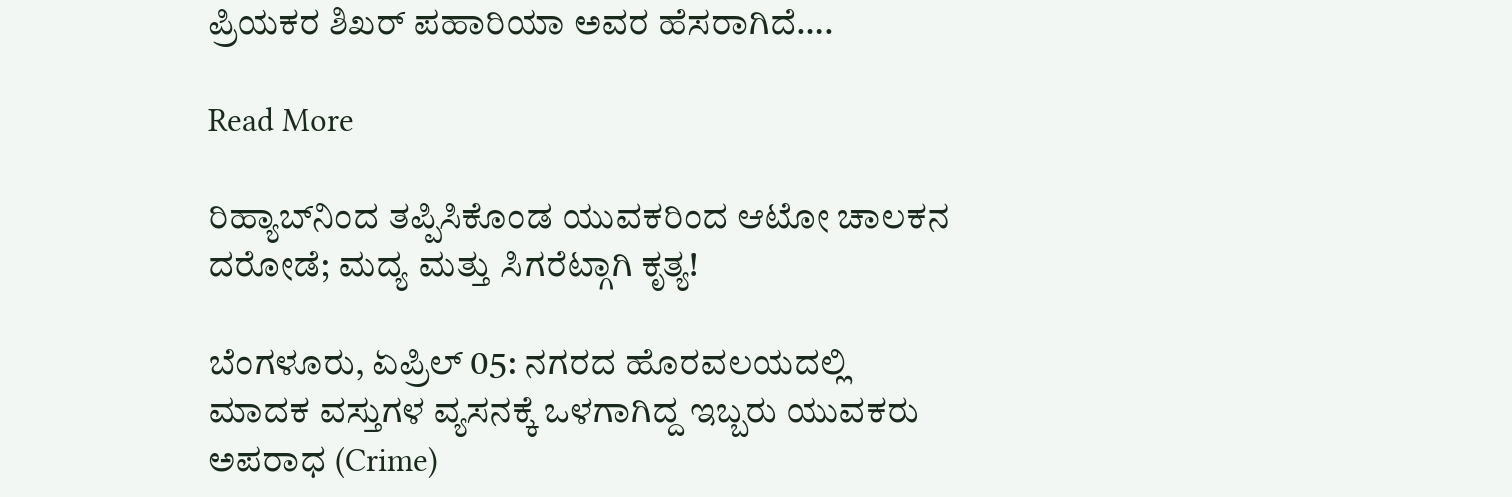ಪ್ರಿಯಕರ ಶಿಖರ್ ಪಹಾರಿಯಾ ಅವರ ಹೆಸರಾಗಿದೆ….

Read More

ರಿಹ್ಯಾಬ್‌ನಿಂದ ತಪ್ಪಿಸಿಕೊಂಡ ಯುವಕರಿಂದ ಆಟೋ ಚಾಲಕನ ದರೋಡೆ; ಮದ್ಯ ಮತ್ತು ಸಿಗರೆಟ್ಗಾಗಿ ಕೃತ್ಯ!

ಬೆಂಗಳೂರು, ಏಪ್ರಿಲ್ 05: ನಗರದ ಹೊರವಲಯದಲ್ಲಿ ಮಾದಕ ವಸ್ತುಗಳ ವ್ಯಸನಕ್ಕೆ ಒಳಗಾಗಿದ್ದ ಇಬ್ಬರು ಯುವಕರು ಅಪರಾಧ (Crime)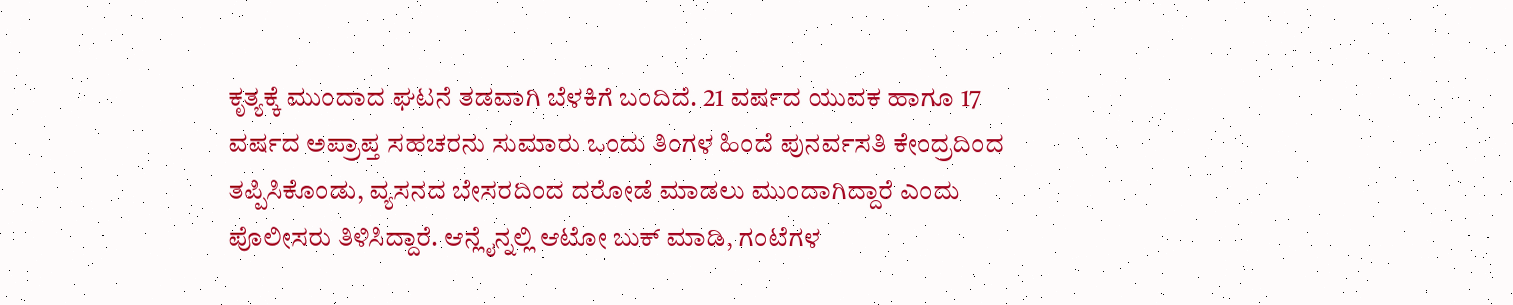ಕೃತ್ಯಕ್ಕೆ ಮುಂದಾದ ಘಟನೆ ತಡವಾಗಿ ಬೆಳಕಿಗೆ ಬಂದಿದೆ. 21 ವರ್ಷದ ಯುವಕ ಹಾಗೂ 17 ವರ್ಷದ ಅಪ್ರಾಪ್ತ ಸಹಚರನು ಸುಮಾರು ಒಂದು ತಿಂಗಳ ಹಿಂದೆ ಪುನರ್ವಸತಿ ಕೇಂದ್ರದಿಂದ ತಪ್ಪಿಸಿಕೊಂಡು, ವ್ಯಸನದ ಬೇಸರದಿಂದ ದರೋಡೆ ಮಾಡಲು ಮುಂದಾಗಿದ್ದಾರೆ ಎಂದು ಪೊಲೀಸರು ತಿಳಿಸಿದ್ದಾರೆ. ಆನ್ಲೈನ್ನಲ್ಲಿ ಆಟೋ ಬುಕ್ ಮಾಡಿ, ಗಂಟೆಗಳ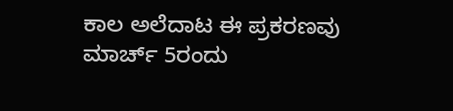ಕಾಲ ಅಲೆದಾಟ ಈ ಪ್ರಕರಣವು ಮಾರ್ಚ್ 5ರಂದು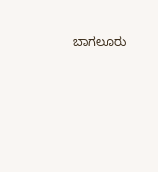ಬಾಗಲೂರು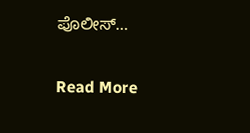ಪೊಲೀಸ್…

Read More